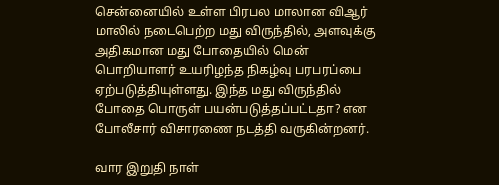சென்னையில் உள்ள பிரபல மாலான விஆர் மாலில் நடைபெற்ற மது விருந்தில், அளவுக்கு  அதிகமான மது போதையில் மென் பொறியாளர் உயரிழந்த நிகழ்வு பரபரப்பை ஏற்படுத்தியுள்ளது. இந்த மது விருந்தில் போதை பொருள் பயன்படுத்தப்பட்டதா? என போலீசார் விசாரணை நடத்தி வருகின்றனர்.

வார இறுதி நாள்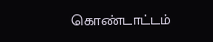கொண்டாட்டம்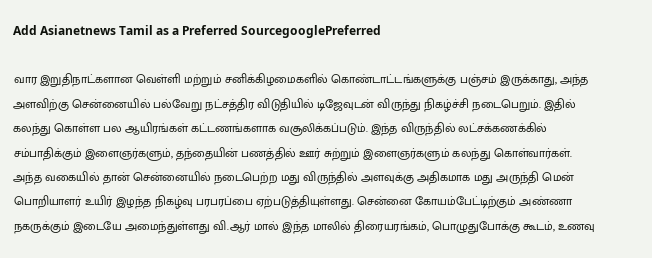Add Asianetnews Tamil as a Preferred SourcegooglePreferred

வார இறுதிநாட்களான வெள்ளி மற்றும் சனிக்கிழமைகளில் கொண்டாட்டங்களுக்கு பஞ்சம் இருக்காது, அந்த அளவிற்கு சென்னையில் பல்வேறு நட்சத்திர விடுதியில் டிஜேவுடன் விருந்து நிகழ்ச்சி நடைபெறும். இதில் கலந்து கொள்ள பல ஆயிரங்கள் கட்டணங்களாக வசூலிக்கப்படும். இந்த விருந்தில் லட்சக்கணக்கில் சம்பாதிக்கும் இளைஞர்களும், தந்தையின் பணத்தில் ஊர் சுற்றும் இளைஞர்களும் கலந்து கொள்வார்கள். அந்த வகையில் தான் சென்னையில் நடைபெற்ற மது விருந்தில் அளவுக்கு அதிகமாக மது அருந்தி மென் பொறியாளர் உயிர் இழந்த நிகழ்வு பரபரப்பை ஏற்படுத்தியுள்ளது. சென்னை கோயம்பேட்டிற்கும் அண்ணா நகருக்கும் இடையே அமைந்துள்ளது வி.ஆர் மால் இந்த மாலில் திரையரங்கம், பொழுதுபோக்கு கூடம், உணவு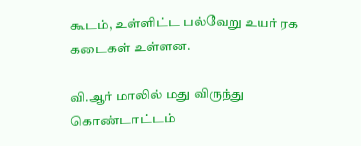கூடம், உள்ளிட்ட பல்வேறு உயர் ரக கடைகள் உள்ளன.

வி.ஆர் மாலில் மது விருந்து கொண்டாட்டம்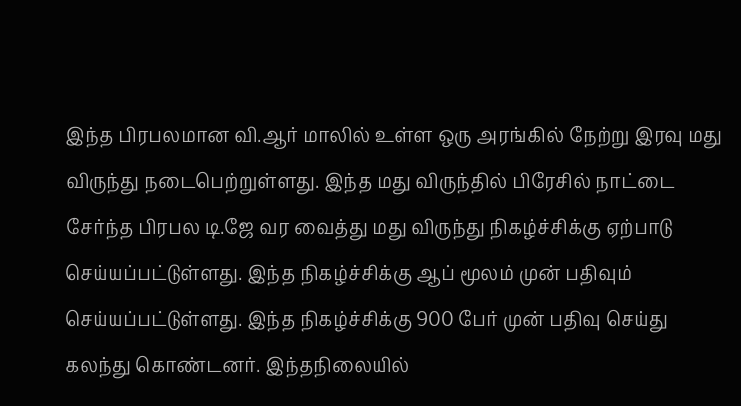இந்த பிரபலமான வி.ஆர் மாலில் உள்ள ஒரு அரங்கில் நேற்று இரவு மது விருந்து நடைபெற்றுள்ளது. இந்த மது விருந்தில் பிரேசில் நாட்டை சேர்ந்த பிரபல டி.ஜே வர வைத்து மது விருந்து நிகழ்ச்சிக்கு ஏற்பாடு செய்யப்பட்டுள்ளது. இந்த நிகழ்ச்சிக்கு ஆப் மூலம் முன் பதிவும் செய்யப்பட்டுள்ளது. இந்த நிகழ்ச்சிக்கு 900 பேர் முன் பதிவு செய்து கலந்து கொண்டனர். இந்தநிலையில்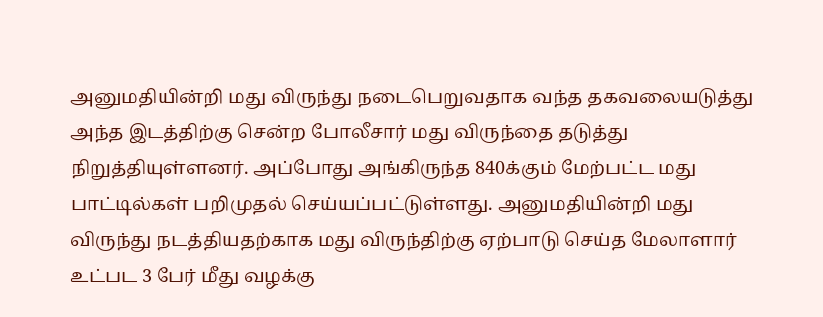அனுமதியின்றி மது விருந்து நடைபெறுவதாக வந்த தகவலையடுத்து அந்த இடத்திற்கு சென்ற போலீசார் மது விருந்தை தடுத்து நிறுத்தியுள்ளனர். அப்போது அங்கிருந்த 840க்கும் மேற்பட்ட மது பாட்டில்கள் பறிமுதல் செய்யப்பட்டுள்ளது. அனுமதியின்றி மது விருந்து நடத்தியதற்காக மது விருந்திற்கு ஏற்பாடு செய்த மேலாளார் உட்பட 3 பேர் மீது வழக்கு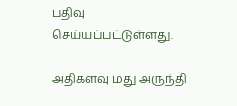பதிவு செய்யப்பட்டுள்ளது.

அதிகளவு மது அருந்தி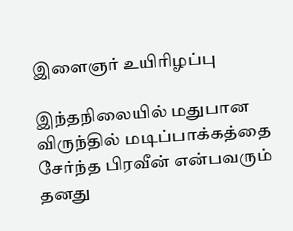இளைஞர் உயிரிழப்பு

இந்தநிலையில் மதுபான விருந்தில் மடிப்பாக்கத்தை சேர்ந்த பிரவீன் என்பவரும் தனது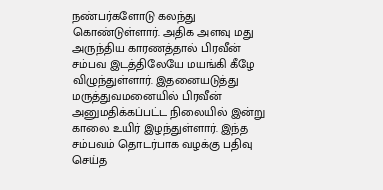நண்பர்களோடு கலந்து கொண்டுள்ளார். அதிக அளவு மது அருந்திய காரணத்தால் பிரவீன் சம்பவ இடத்திலேயே மயங்கி கீழே விழுந்துள்ளார். இதனையடுத்து மருத்துவமனையில் பிரவீன் அனுமதிக்கப்பட்ட நிலையில் இன்று காலை உயிர் இழந்துள்ளார். இந்த சம்பவம் தொடர்பாக வழக்கு பதிவு செய்த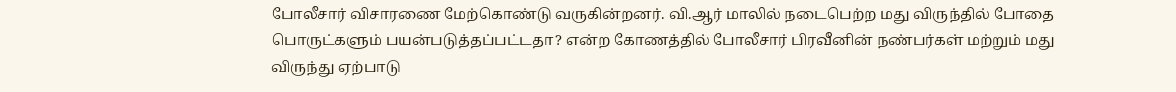போலீசார் விசாரணை மேற்கொண்டு வருகின்றனர். வி.ஆர் மாலில் நடைபெற்ற மது விருந்தில் போதை பொருட்களும் பயன்படுத்தப்பட்டதா? என்ற கோணத்தில் போலீசார் பிரவீனின் நண்பர்கள் மற்றும் மது விருந்து ஏற்பாடு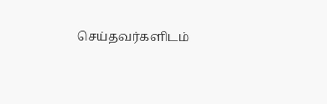செய்தவர்களிடம்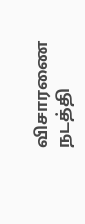விசாரணை நடத்தி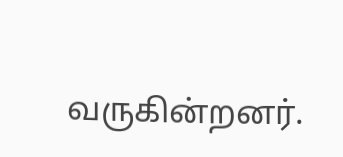வருகின்றனர்.